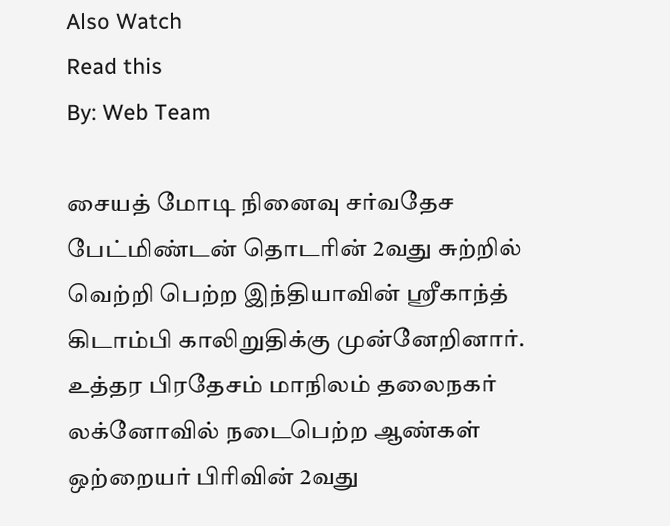Also Watch
Read this
By: Web Team

சையத் மோடி நினைவு சர்வதேச பேட்மிண்டன் தொடரின் 2வது சுற்றில் வெற்றி பெற்ற இந்தியாவின் ஸ்ரீகாந்த் கிடாம்பி காலிறுதிக்கு முன்னேறினார். உத்தர பிரதேசம் மாநிலம் தலைநகர் லக்னோவில் நடைபெற்ற ஆண்கள் ஒற்றையர் பிரிவின் 2வது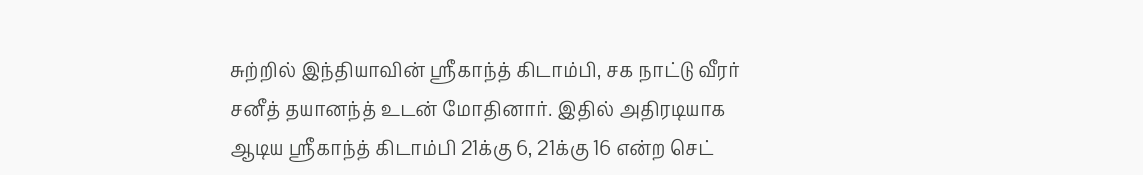சுற்றில் இந்தியாவின் ஸ்ரீகாந்த் கிடாம்பி, சக நாட்டு வீரர் சனீத் தயானந்த் உடன் மோதினார். இதில் அதிரடியாக ஆடிய ஸ்ரீகாந்த் கிடாம்பி 21க்கு 6, 21க்கு 16 என்ற செட்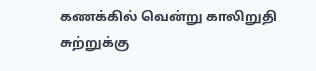கணக்கில் வென்று காலிறுதி சுற்றுக்கு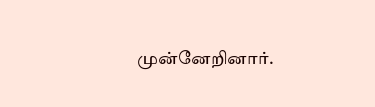முன்னேறினார்.